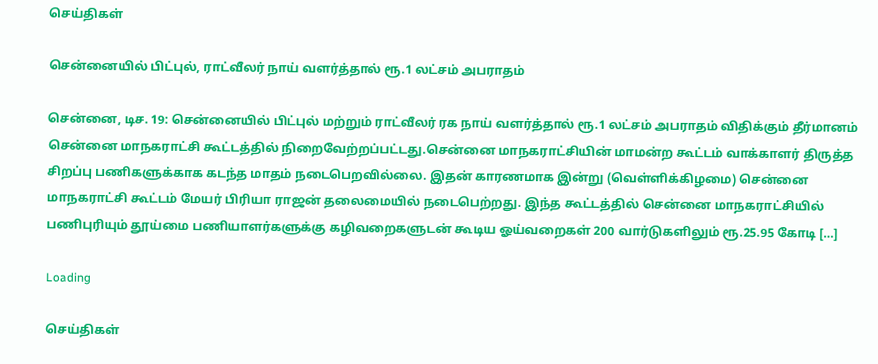செய்திகள்

சென்னையில் பிட்புல், ராட்வீலர் நாய் வளர்த்தால் ரூ.1 லட்சம் அபராதம்

சென்னை, டிச. 19: சென்னையில் பிட்புல் மற்றும் ராட்வீலர் ரக நாய் வளர்த்தால் ரூ.1 லட்சம் அபராதம் விதிக்கும் தீர்மானம் சென்னை மாநகராட்சி கூட்டத்தில் நிறைவேற்றப்பட்டது.சென்னை மாநகராட்சியின் மாமன்ற கூட்டம் வாக்காளர் திருத்த சிறப்பு பணிகளுக்காக கடந்த மாதம் நடைபெறவில்லை. இதன் காரணமாக இன்று (வெள்ளிக்கிழமை) சென்னை மாநகராட்சி கூட்டம் மேயர் பிரியா ராஜன் தலைமையில் நடைபெற்றது. இந்த கூட்டத்தில் சென்னை மாநகராட்சியில் பணிபுரியும் தூய்மை பணியாளர்களுக்கு கழிவறைகளுடன் கூடிய ஓய்வறைகள் 200 வார்டுகளிலும் ரூ.25.95 கோடி […]

Loading

செய்திகள்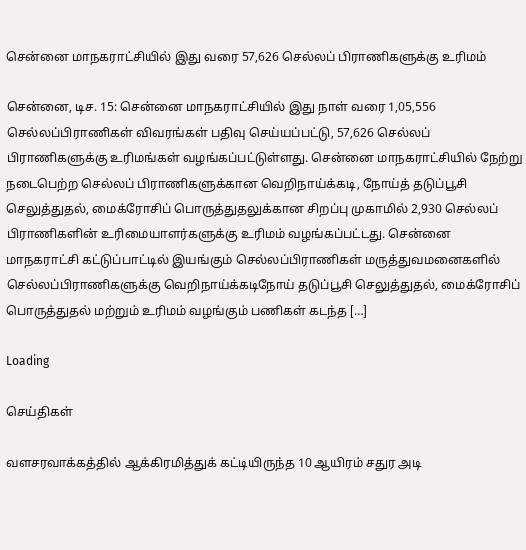சென்னை மாநகராட்சியில் இது வரை 57,626 செல்லப் பிராணிகளுக்கு உரிமம்

சென்னை, டிச. 15: சென்னை மாநகராட்சியில் இது நாள் வரை 1,05,556 செல்லப்பிராணிகள் விவரங்கள் பதிவு செய்யப்பட்டு, 57,626 செல்லப் பிராணிகளுக்கு உரிமங்கள் வழங்கப்பட்டுள்ளது. சென்னை மாநகராட்சியில் நேற்று நடைபெற்ற செல்லப் பிராணிகளுக்கான வெறிநாய்க்கடி, நோய்த் தடுப்பூசி செலுத்துதல், மைக்ரோசிப் பொருத்துதலுக்கான சிறப்பு முகாமில் 2,930 செல்லப் பிராணிகளின் உரிமையாளர்களுக்கு உரிமம் வழங்கப்பட்டது. சென்னை மாநகராட்சி கட்டுப்பாட்டில் இயங்கும் செல்லப்பிராணிகள் மருத்துவமனைகளில் செல்லப்பிராணிகளுக்கு வெறிநாய்க்கடிநோய் தடுப்பூசி செலுத்துதல், மைக்ரோசிப் பொருத்துதல் மற்றும் உரிமம் வழங்கும் பணிகள் கடந்த […]

Loading

செய்திகள்

வளசரவாக்கத்தில் ஆக்கிரமித்துக் கட்டியிருந்த 10 ஆயிரம் சதுர அடி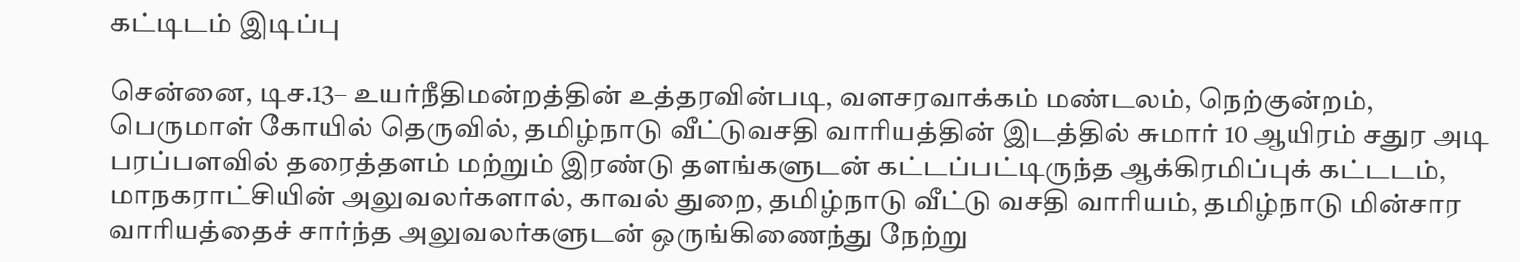கட்டிடம் இடிப்பு

சென்னை, டிச.13– உயர்நீதிமன்றத்தின் உத்தரவின்படி, வளசரவாக்கம் மண்டலம், நெற்குன்றம், பெருமாள் கோயில் தெருவில், தமிழ்நாடு வீட்டுவசதி வாரியத்தின் இடத்தில் சுமார் 10 ஆயிரம் சதுர அடி பரப்பளவில் தரைத்தளம் மற்றும் இரண்டு தளங்களுடன் கட்டப்பட்டிருந்த ஆக்கிரமிப்புக் கட்டடம், மாநகராட்சியின் அலுவலர்களால், காவல் துறை, தமிழ்நாடு வீட்டு வசதி வாரியம், தமிழ்நாடு மின்சார வாரியத்தைச் சார்ந்த அலுவலர்களுடன் ஒருங்கிணைந்து நேற்று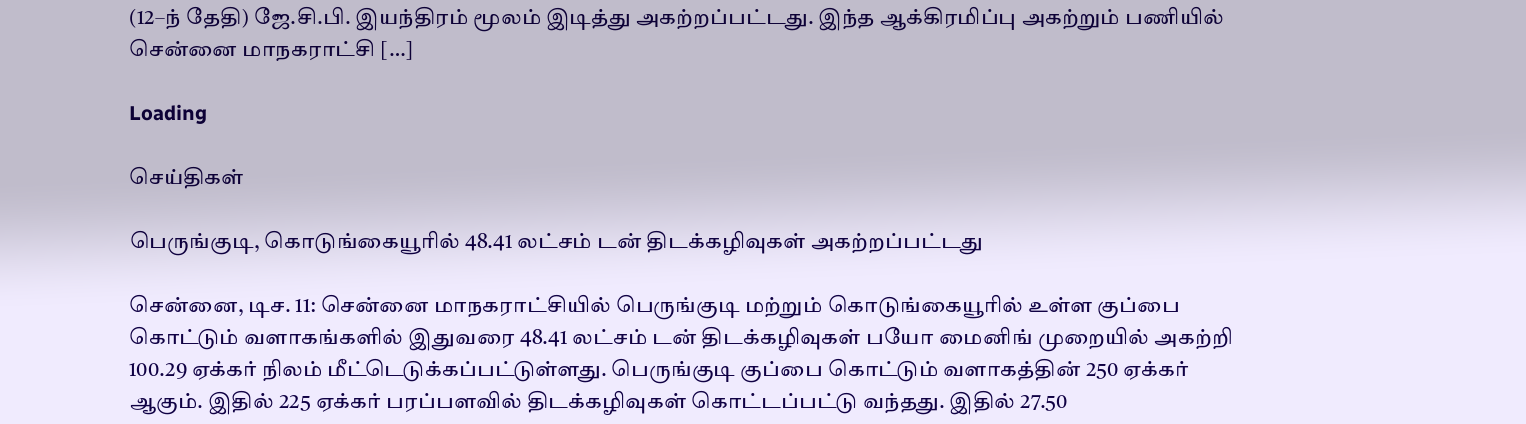(12–ந் தேதி) ஜே.சி.பி. இயந்திரம் மூலம் இடித்து அகற்றப்பட்டது. இந்த ஆக்கிரமிப்பு அகற்றும் பணியில் சென்னை மாநகராட்சி […]

Loading

செய்திகள்

பெருங்குடி, கொடுங்கையூரில் 48.41 லட்சம் டன் திடக்கழிவுகள் அகற்றப்பட்டது

சென்னை, டிச. 11: சென்னை மாநகராட்சியில் பெருங்குடி மற்றும் கொடுங்கையூரில் உள்ள குப்பை கொட்டும் வளாகங்களில் இதுவரை 48.41 லட்சம் டன் திடக்கழிவுகள் பயோ மைனிங் முறையில் அகற்றி 100.29 ஏக்கர் நிலம் மீட்டெடுக்கப்பட்டுள்ளது. பெருங்குடி குப்பை கொட்டும் வளாகத்தின் 250 ஏக்கர் ஆகும். இதில் 225 ஏக்கர் பரப்பளவில் திடக்கழிவுகள் கொட்டப்பட்டு வந்தது. இதில் 27.50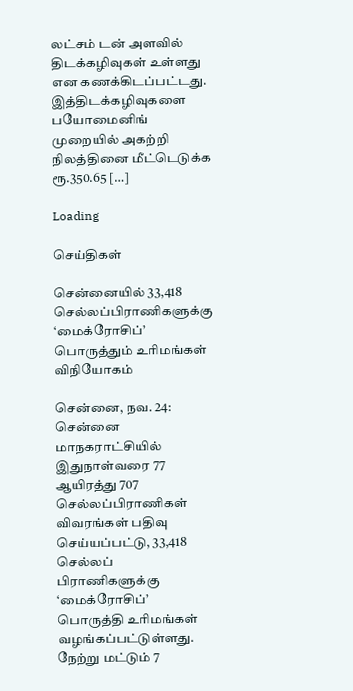லட்சம் டன் அளவில் திடக்கழிவுகள் உள்ளது என கணக்கிடப்பட்டது. இத்திடக்கழிவுகளை பயோமைனிங் முறையில் அகற்றி நிலத்தினை மீட்டெடுக்க ரூ.350.65 […]

Loading

செய்திகள்

சென்னையில் 33,418 செல்லப்பிராணிகளுக்கு ‘மைக்ரோசிப்’ பொருத்தும் உரிமங்கள் விநியோகம்

சென்னை, நவ. 24: சென்னை மாநகராட்சியில் இதுநாள்வரை 77 ஆயிரத்து 707 செல்லப்பிராணிகள் விவரங்கள் பதிவு செய்யப்பட்டு, 33,418 செல்லப் பிராணிகளுக்கு ‘மைக்ரோசிப்’ பொருத்தி உரிமங்கள் வழங்கப்பட்டுள்ளது. நேற்று மட்டும் 7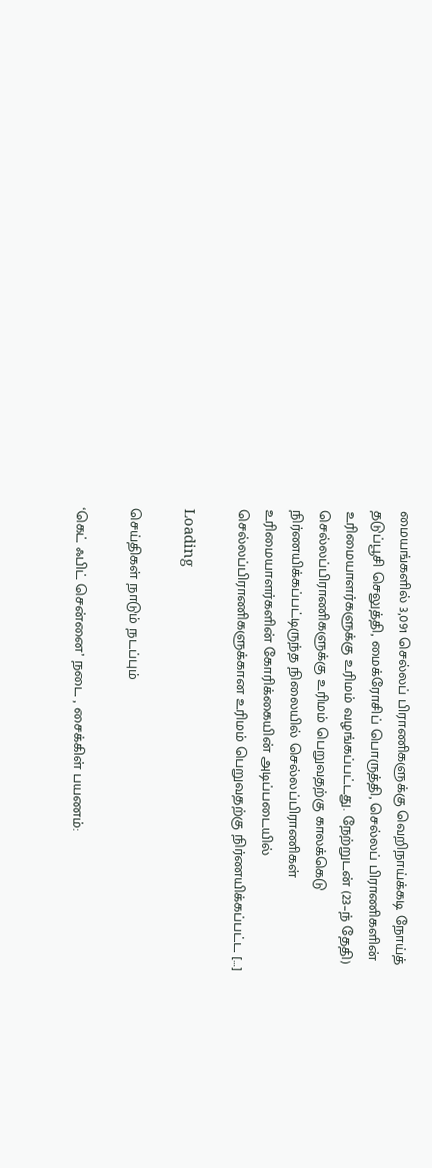மையங்களில் 3,091 செல்லப் பிராணிகளுக்கு வெறிநாய்க்கடி நோய்த் தடுப்பூசி செலுத்தி, மைக்ரோசிப் பொருத்தி, செல்லப் பிராணிகளின் உரிமையாளர்களுக்கு உரிமம் வழங்கப்பட்டது. நேற்றுடன் (23–ந் தேதி) செல்லப்பிராணிகளுக்கு உரிமம் பெறுவதற்கு காலக்கெடு நிர்ணயிக்கப்பட்டிருந்த நிலையில் செல்லப்பிராணிகள் உரிமையாளர்களின் கோரிக்கையின் அடிப்படையில் செல்லப்பிராணிகளுக்கான உரிமம் பெறுவதற்கு நிர்ணயிக்கப்பட்ட […]

Loading

செய்திகள் நாடும் நடப்பும்

‘கெட் ஃபிட் சென்னை’ நடை , சைக்கிள் பயணம்: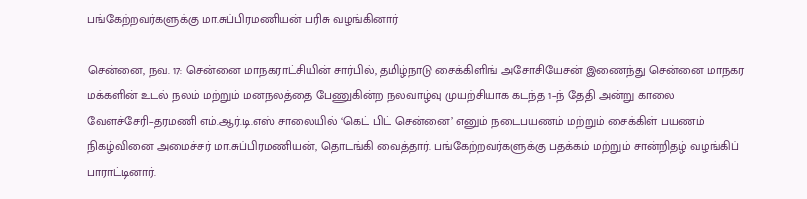பங்கேற்றவர்களுக்கு மா.சுப்பிரமணியன் பரிசு வழங்கினார்

சென்னை, நவ. 17: சென்னை மாநகராட்சியின் சார்பில், தமிழ்நாடு சைக்கிளிங் அசோசியேசன் இணைந்து சென்னை மாநகர மக்களின் உடல் நலம் மற்றும் மனநலத்தை பேணுகின்ற நலவாழ்வு முயற்சியாக கடந்த 1–ந் தேதி அன்று காலை வேளச்சேரி–தரமணி எம்.ஆர்.டி.எஸ் சாலையில் ‘கெட் பிட் சென்னை’ எனும் நடைபயணம் மற்றும் சைக்கிள் பயணம் நிகழ்வினை அமைச்சர் மா.சுப்பிரமணியன், தொடங்கி வைத்தார். பங்கேற்றவர்களுக்கு பதக்கம் மற்றும் சான்றிதழ் வழங்கிப் பாராட்டினார்.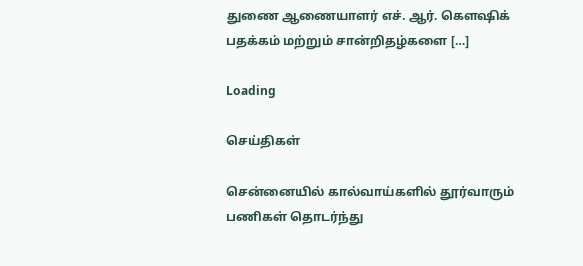துணை ஆணையாளர் எச். ஆர். கெளஷிக் பதக்கம் மற்றும் சான்றிதழ்களை […]

Loading

செய்திகள்

சென்னையில் கால்வாய்களில் தூர்வாரும் பணிகள் தொடர்ந்து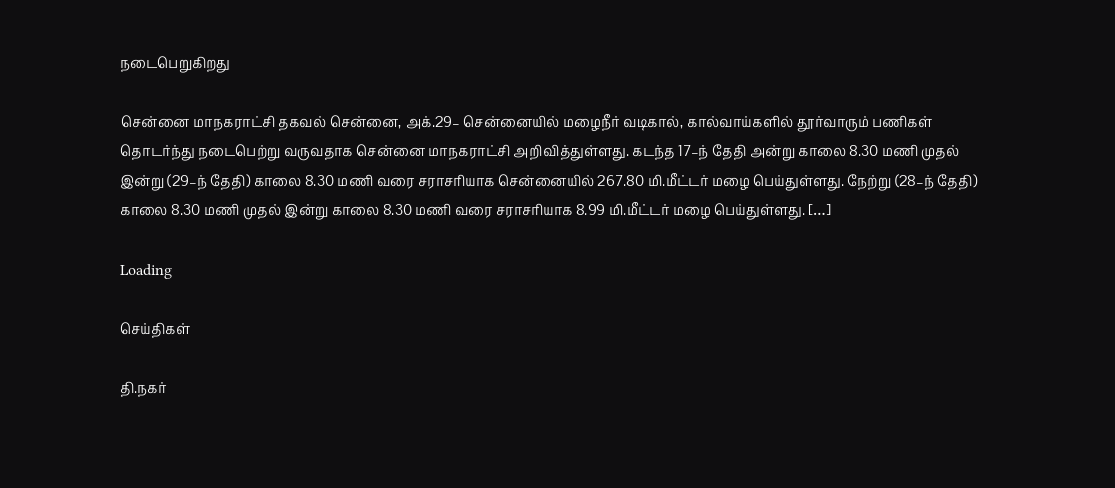நடைபெறுகிறது

சென்னை மாநகராட்சி தகவல் சென்னை, அக்.29– சென்னையில் மழைநீர் வடிகால், கால்வாய்களில் தூர்வாரும் பணிகள் தொடர்ந்து நடைபெற்று வருவதாக சென்னை மாநகராட்சி அறிவித்துள்ளது. கடந்த 17–ந் தேதி அன்று காலை 8.30 மணி முதல் இன்று (29–ந் தேதி) காலை 8.30 மணி வரை சராசரியாக சென்னையில் 267.80 மி.மீட்டர் மழை பெய்துள்ளது. நேற்று (28–ந் தேதி) காலை 8.30 மணி முதல் இன்று காலை 8.30 மணி வரை சராசரியாக 8.99 மி.மீட்டர் மழை பெய்துள்ளது. […]

Loading

செய்திகள்

தி.நகர்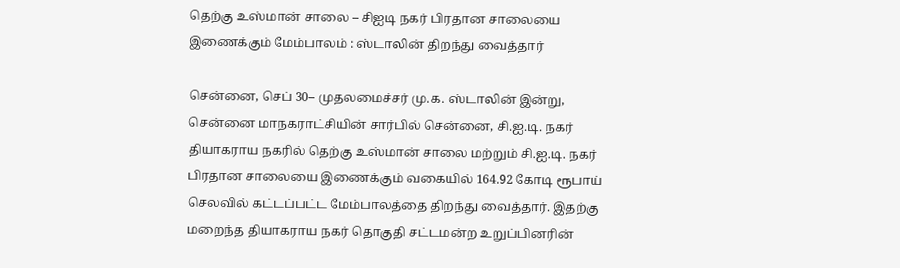தெற்கு உஸ்மான் சாலை – சிஐடி நகர் பிரதான சாலையை இணைக்கும் மேம்பாலம் : ஸ்டாலின் திறந்து வைத்தார்

சென்னை, செப் 30– முதலமைச்சர் மு.க. ஸ்டாலின் இன்று, சென்னை மாநகராட்சியின் சார்பில் சென்னை, சி.ஐ.டி. நகர் தியாகராய நகரில் தெற்கு உஸ்மான் சாலை மற்றும் சி.ஐ.டி. நகர் பிரதான சாலையை இணைக்கும் வகையில் 164.92 கோடி ரூபாய் செலவில் கட்டப்பட்ட மேம்பாலத்தை திறந்து வைத்தார். இதற்கு மறைந்த தியாகராய நகர் தொகுதி சட்டமன்ற உறுப்பினரின்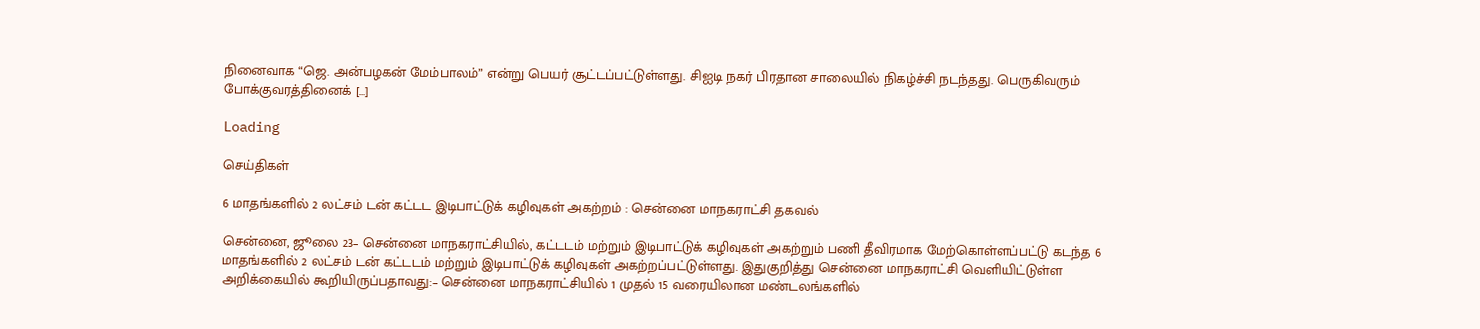நினைவாக “ஜெ. அன்பழகன் மேம்பாலம்” என்று பெயர் சூட்டப்பட்டுள்ளது. சிஐடி நகர் பிரதான சாலையில் நிகழ்ச்சி நடந்தது. பெருகிவரும் போக்குவரத்தினைக் […]

Loading

செய்திகள்

6 மாதங்களில் 2 லட்சம் டன் கட்டட இடிபாட்டுக் கழிவுகள் அகற்றம் : சென்னை மாநகராட்சி தகவல்

சென்னை, ஜூலை 23– சென்னை மாநகராட்சியில், கட்டடம் மற்றும் இடிபாட்டுக் கழிவுகள் அகற்றும் பணி தீவிரமாக மேற்கொள்ளப்பட்டு கடந்த 6 மாதங்களில் 2 லட்சம் டன் கட்டடம் மற்றும் இடிபாட்டுக் கழிவுகள் அகற்றப்பட்டுள்ளது. இதுகுறித்து சென்னை மாநகராட்சி வெளியிட்டுள்ள அறிக்கையில் கூறியிருப்பதாவது:– சென்னை மாநகராட்சியில் 1 முதல் 15 வரையிலான மண்டலங்களில்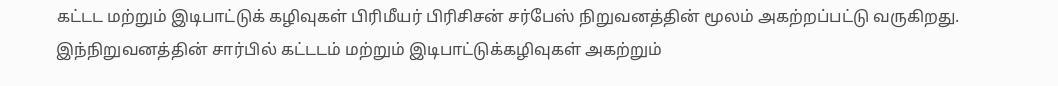கட்டட மற்றும் இடிபாட்டுக் கழிவுகள் பிரிமீயர் பிரிசிசன் சர்பேஸ் நிறுவனத்தின் மூலம் அகற்றப்பட்டு வருகிறது. இந்நிறுவனத்தின் சார்பில் கட்டடம் மற்றும் இடிபாட்டுக்கழிவுகள் அகற்றும்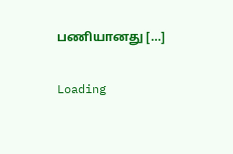பணியானது […]

Loading